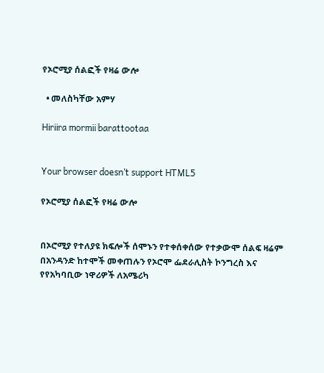የኦሮሚያ ሰልፎች የዛሬ ውሎ

  • መለስካቸው አምሃ

Hiriira mormii barattootaa


Your browser doesn’t support HTML5

የኦሮሚያ ሰልፎች የዛሬ ውሎ


በኦሮሚያ የተለያዩ ክፍሎች ሰሞኑን የተቀሰቀሰው የተቃውሞ ሰልፍ ዛሬም በአንዳንድ ከተሞች መቀጠሉን የኦሮሞ ፌደራሊስት ኮንግረስ እና የየአካባቢው ነዋሪዎች ለአሜሪካ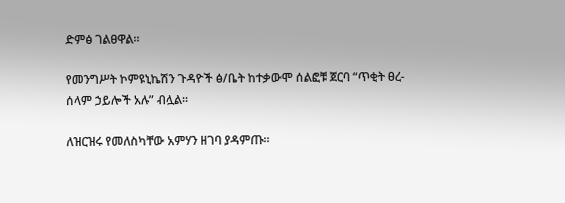ድምፅ ገልፀዋል፡፡

የመንግሥት ኮምዩኒኬሽን ጉዳዮች ፅ/ቤት ከተቃውሞ ሰልፎቹ ጀርባ “ጥቂት ፀረ-ሰላም ኃይሎች አሉ” ብሏል፡፡

ለዝርዝሩ የመለስካቸው አምሃን ዘገባ ያዳምጡ፡፡